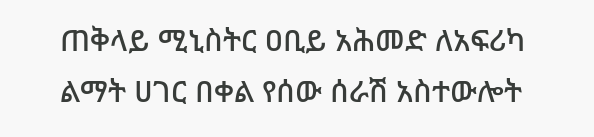ጠቅላይ ሚኒስትር ዐቢይ አሕመድ ለአፍሪካ ልማት ሀገር በቀል የሰው ሰራሽ አስተውሎት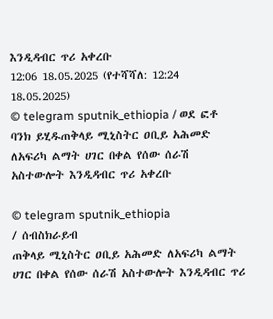እንዲዳብር ጥሪ አቀረቡ
12:06 18.05.2025 (የተሻሻለ: 12:24 18.05.2025)
© telegram sputnik_ethiopia / ወደ ፎቶ ባንክ ይሂዱጠቅላይ ሚኒስትር ዐቢይ አሕመድ ለአፍሪካ ልማት ሀገር በቀል የሰው ሰራሽ አስተውሎት እንዲዳብር ጥሪ አቀረቡ

© telegram sputnik_ethiopia
/ ሰብስክራይብ
ጠቅላይ ሚኒስትር ዐቢይ አሕመድ ለአፍሪካ ልማት ሀገር በቀል የሰው ሰራሽ አስተውሎት እንዲዳብር ጥሪ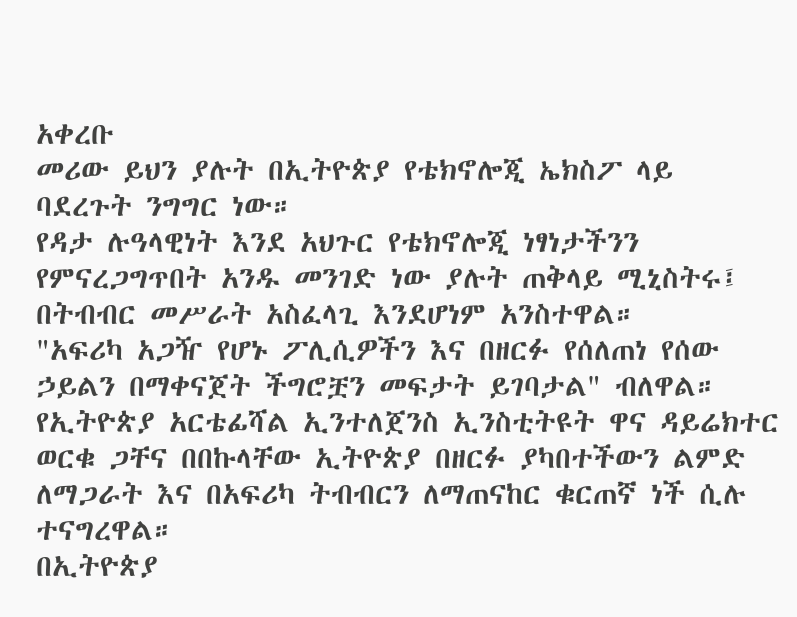አቀረቡ
መሪው ይህን ያሉት በኢትዮጵያ የቴክኖሎጂ ኤክስፖ ላይ ባደረጉት ንግግር ነው።
የዳታ ሉዓላዊነት እንደ አህጉር የቴክኖሎጂ ነፃነታችንን የምናረጋግጥበት አንዱ መንገድ ነው ያሉት ጠቅላይ ሚኒስትሩ፤ በትብብር መሥራት አስፈላጊ እንደሆነም አንስተዋል።
"አፍሪካ አጋዥ የሆኑ ፖሊሲዎችን እና በዘርፉ የሰለጠነ የሰው ኃይልን በማቀናጀት ችግሮቿን መፍታት ይገባታል" ብለዋል።
የኢትዮጵያ አርቴፊሻል ኢንተለጀንስ ኢንስቲትዩት ዋና ዳይሬክተር ወርቁ ጋቸና በበኩላቸው ኢትዮጵያ በዘርፉ ያካበተችውን ልምድ ለማጋራት እና በአፍሪካ ትብብርን ለማጠናከር ቁርጠኛ ነች ሲሉ ተናግረዋል።
በኢትዮጵያ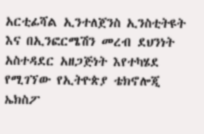አርቲፊሻል ኢንተለጀንስ ኢንስቲትዩት እና በኢንፎርሜሽን መረብ ደህንነት አስተዳደር አዘጋጅነት እየተካሄደ የሚገኘው የኢትዮጵያ ቴክኖሎጂ ኤክስፖ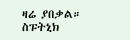ዛሬ ያበቃል።
ስፑትኒክ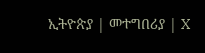ኢትዮጵያ | መተግበሪያ | X